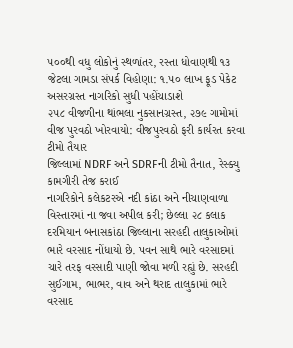૫૦૦થી વધુ લોકોનું સ્થળાંતર, રસ્તા ધોવાણથી ૧૩ જેટલા ગામડા સંપર્ક વિહોણા: ૧.૫૦ લાખ ફૂડ પેકેટ અસરગ્રસ્ત નાગરિકો સુધી પહોંચાડાશે
૨૫૮ વીજળીના થાંભલા નુકસાનગ્રસ્ત, ૨૭૯ ગામોમાં વીજ પુરવઠો ખોરવાયો: વીજપુરવઠો ફરી કાર્યરત કરવા ટીમો તૈયાર
જિલ્લામાં NDRF અને SDRFની ટીમો તૈનાત, રેસ્ક્યુ કામગીરી તેજ કરાઈ
નાગરિકોને કલેકટરએ નદી કાંઠા અને નીચાણવાળા વિસ્તારમાં ના જવા અપીલ કરી; છેલ્લા ૨૮ કલાક દરમિયાન બનાસકાંઠા જિલ્લાના સરહદી તાલુકાઓમાં ભારે વરસાદ નોંધાયો છે. પવન સાથે ભારે વરસાદમાં ચારે તરફ વરસાદી પાણી જોવા મળી રહ્યું છે. સરહદી સુઈગામ, ભાભર, વાવ અને થરાદ તાલુકામાં ભારે વરસાદ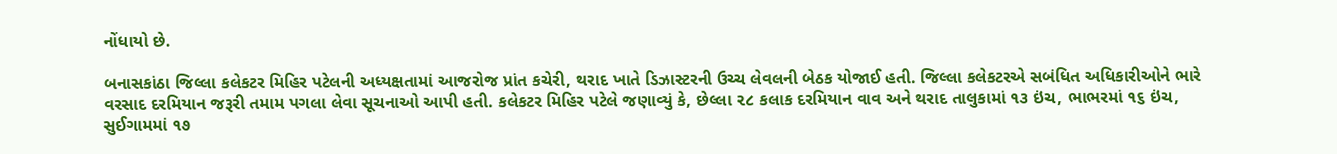નોંધાયો છે.

બનાસકાંઠા જિલ્લા કલેકટર મિહિર પટેલની અધ્યક્ષતામાં આજરોજ પ્રાંત કચેરી, થરાદ ખાતે ડિઝાસ્ટરની ઉચ્ચ લેવલની બેઠક યોજાઈ હતી. જિલ્લા કલેકટરએ સબંધિત અધિકારીઓને ભારે વરસાદ દરમિયાન જરૂરી તમામ પગલા લેવા સૂચનાઓ આપી હતી. કલેકટર મિહિર પટેલે જણાવ્યું કે, છેલ્લા ૨૮ કલાક દરમિયાન વાવ અને થરાદ તાલુકામાં ૧૩ ઇંચ, ભાભરમાં ૧૬ ઇંચ, સુઈગામમાં ૧૭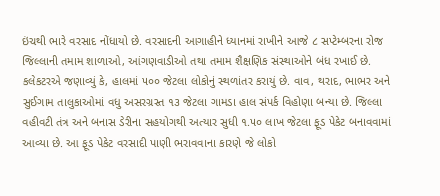ઇંચથી ભારે વરસાદ નોંધાયો છે. વરસાદની આગાહીને ધ્યાનમાં રાખીને આજે ૮ સપ્ટેમ્બરના રોજ જિલ્લાની તમામ શાળાઓ, આંગણવાડીઓ તથા તમામ શૈક્ષણિક સંસ્થાઓને બંધ રખાઈ છે.
કલેકટરએ જણાવ્યું કે, હાલમાં ૫૦૦ જેટલા લોકોનું સ્થળાંતર કરાયું છે. વાવ, થરાદ, ભાભર અને સુઈગામ તાલુકાઓમાં વધુ અસરગ્રસ્ત ૧૩ જેટલા ગામડા હાલ સંપર્ક વિહોણા બન્યા છે. જિલ્લા વહીવટી તંત્ર અને બનાસ ડેરીના સહયોગથી અત્યાર સુધી ૧.૫૦ લાખ જેટલા ફૂડ પેકેટ બનાવવામાં આવ્યા છે. આ ફૂડ પેકેટ વરસાદી પાણી ભરાવવાના કારણે જે લોકો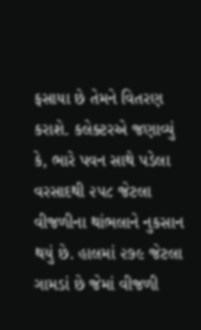ફસાયા છે તેમને વિતરણ કરાશે. કલેક્ટરએ જણાવ્યું કે, ભારે પવન સાથે પડેલા વરસાદથી ૨૫૮ જેટલા વીજળીના થાંભલાને નુકસાન થયું છે. હાલમાં ૨૭૯ જેટલા ગામડાં છે જેમાં વીજળી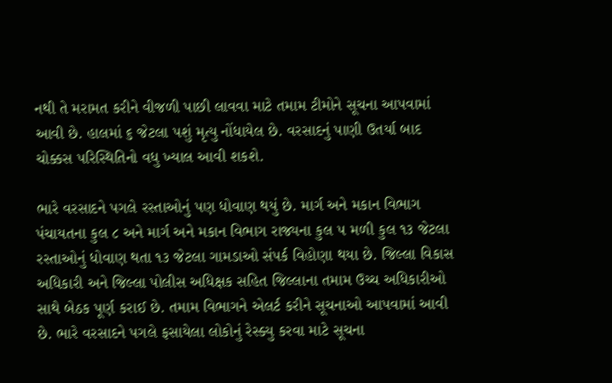નથી તે મરામત કરીને વીજળી પાછી લાવવા માટે તમામ ટીમોને સૂચના આપવામાં આવી છે. હાલમાં ૬ જેટલા પશું મૃત્યુ નોંધાયેલ છે. વરસાદનું પાણી ઉતર્યા બાદ ચોક્કસ પરિસ્થિતિનો વધુ ખ્યાલ આવી શકશે.

ભારે વરસાદને પગલે રસ્તાઓનું પણ ધોવાણ થયું છે. માર્ગ અને મકાન વિભાગ પંચાયતના કુલ ૮ અને માર્ગ અને મકાન વિભાગ રાજ્યના કુલ ૫ મળી કુલ ૧૩ જેટલા રસ્તાઓનું ધોવાણ થતા ૧૩ જેટલા ગામડાઓ સંપર્ક વિહોણા થયા છે. જિલ્લા વિકાસ અધિકારી અને જિલ્લા પોલીસ અધિક્ષક સહિત જિલ્લાના તમામ ઉચ્ચ અધિકારીઓ સાથે બેઠક પૂર્ણ કરાઈ છે. તમામ વિભાગને એલર્ટ કરીને સૂચનાઓ આપવામાં આવી છે. ભારે વરસાદને પગલે ફસાયેલા લોકોનું રેસ્ક્યુ કરવા માટે સૂચના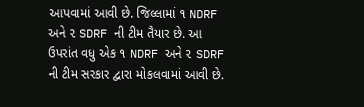આપવામાં આવી છે. જિલ્લામાં ૧ NDRF અને ૨ SDRF ની ટીમ તૈયાર છે. આ ઉપરાંત વધુ એક ૧ NDRF અને ૨ SDRF ની ટીમ સરકાર દ્વારા મોકલવામાં આવી છે.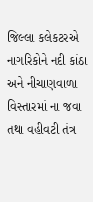જિલ્લા કલેકટરએ નાગરિકોને નદી કાંઠા અને નીચાણવાળા વિસ્તારમાં ના જવા તથા વહીવટી તંત્ર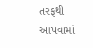તરફથી આપવામાં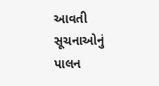આવતી સૂચનાઓનું પાલન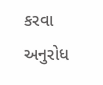કરવા અનુરોધ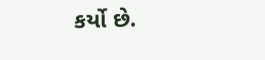કર્યો છે.